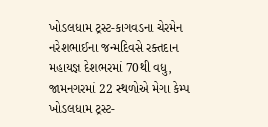ખોડલધામ ટ્રસ્ટ-કાગવડના ચેરમેન નરેશભાઈના જન્મદિવસે રક્તદાન મહાયજ્ઞ દેશભરમાં 70થી વધુ, જામનગરમાં 22 સ્થળોએ મેગા કેમ્પ
ખોડલધામ ટ્રસ્ટ-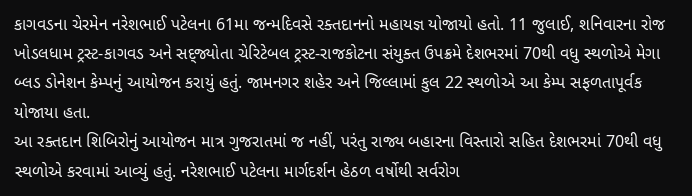કાગવડના ચેરમેન નરેશભાઈ પટેલના 61મા જન્મદિવસે રક્તદાનનો મહાયજ્ઞ યોજાયો હતો. 11 જુલાઈ, શનિવારના રોજ ખોડલધામ ટ્રસ્ટ-કાગવડ અને સદ્જ્યોતા ચેરિટેબલ ટ્રસ્ટ-રાજકોટના સંયુક્ત ઉપક્રમે દેશભરમાં 70થી વધુ સ્થળોએ મેગા બ્લડ ડોનેશન કેમ્પનું આયોજન કરાયું હતું. જામનગર શહેર અને જિલ્લામાં કુલ 22 સ્થળોએ આ કેમ્પ સફળતાપૂર્વક યોજાયા હતા.
આ રક્તદાન શિબિરોનું આયોજન માત્ર ગુજરાતમાં જ નહીં, પરંતુ રાજ્ય બહારના વિસ્તારો સહિત દેશભરમાં 70થી વધુ સ્થળોએ કરવામાં આવ્યું હતું. નરેશભાઈ પટેલના માર્ગદર્શન હેઠળ વર્ષોથી સર્વરોગ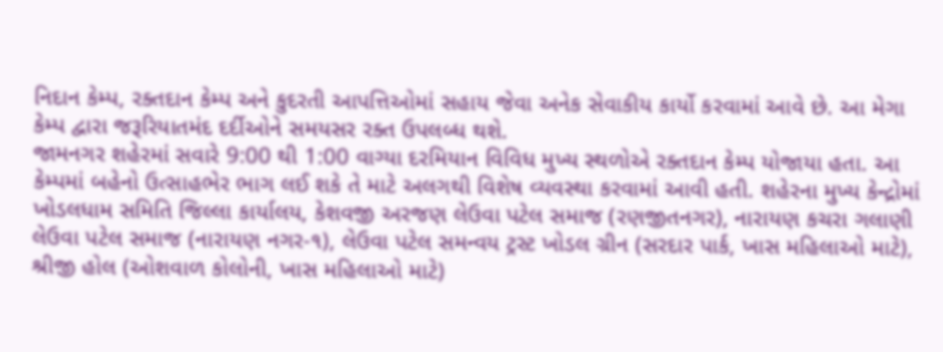નિદાન કેમ્પ, રક્તદાન કેમ્પ અને કુદરતી આપત્તિઓમાં સહાય જેવા અનેક સેવાકીય કાર્યો કરવામાં આવે છે. આ મેગા કેમ્પ દ્વારા જરૂરિયાતમંદ દર્દીઓને સમયસર રક્ત ઉપલબ્ધ થશે.
જામનગર શહેરમાં સવારે 9:00 થી 1:00 વાગ્યા દરમિયાન વિવિધ મુખ્ય સ્થળોએ રક્તદાન કેમ્પ યોજાયા હતા. આ કેમ્પમાં બહેનો ઉત્સાહભેર ભાગ લઈ શકે તે માટે અલગથી વિશેષ વ્યવસ્થા કરવામાં આવી હતી. શહેરના મુખ્ય કેન્દ્રોમાં ખોડલધામ સમિતિ જિલ્લા કાર્યાલય, કેશવજી અરજણ લેઉવા પટેલ સમાજ (રણજીતનગર), નારાયણ કચરા ગલાણી લેઉવા પટેલ સમાજ (નારાયણ નગર-૧), લેઉવા પટેલ સમન્વય ટ્રસ્ટ ખોડલ ગ્રીન (સરદાર પાર્ક, ખાસ મહિલાઓ માટે), શ્રીજી હોલ (ઓશવાળ કોલોની, ખાસ મહિલાઓ માટે)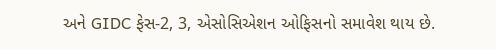અને GIDC ફેસ-2, 3, એસોસિએશન ઓફિસનો સમાવેશ થાય છે.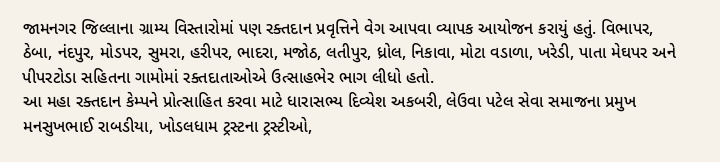જામનગર જિલ્લાના ગ્રામ્ય વિસ્તારોમાં પણ રક્તદાન પ્રવૃત્તિને વેગ આપવા વ્યાપક આયોજન કરાયું હતું. વિભાપર, ઠેબા, નંદપુર, મોડપર, સુમરા, હરીપર, ભાદરા, મજોઠ, લતીપુર, ધ્રોલ, નિકાવા, મોટા વડાળા, ખરેડી, પાતા મેઘપર અને પીપરટોડા સહિતના ગામોમાં રક્તદાતાઓએ ઉત્સાહભેર ભાગ લીધો હતો.
આ મહા રક્તદાન કેમ્પને પ્રોત્સાહિત કરવા માટે ધારાસભ્ય દિવ્યેશ અકબરી, લેઉવા પટેલ સેવા સમાજના પ્રમુખ મનસુખભાઈ રાબડીયા, ખોડલધામ ટ્રસ્ટના ટ્રસ્ટીઓ,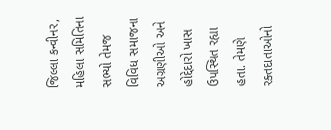જિલ્લા કન્વીનર, મહિલા સમિતિના સભ્યો તેમજ વિવિધ સમાજના અગ્રણીઓ અને હોદ્દેદારો ખાસ ઉપસ્થિત રહ્યા હતા. તેમણે રક્તદાતાઓનો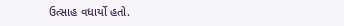ઉત્સાહ વધાર્યો હતો.